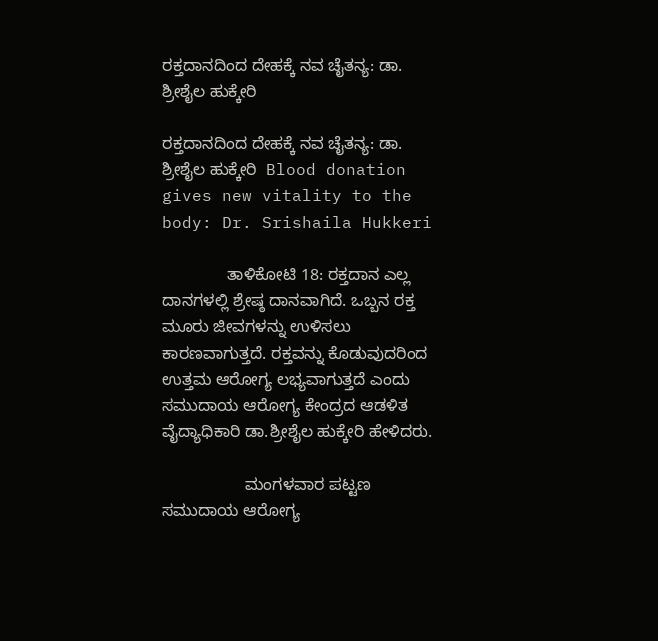ರಕ್ತದಾನದಿಂದ ದೇಹಕ್ಕೆ ನವ ಚೈತನ್ಯ: ಡಾ. ಶ್ರೀಶೈಲ ಹುಕ್ಕೇರಿ

ರಕ್ತದಾನದಿಂದ ದೇಹಕ್ಕೆ ನವ ಚೈತನ್ಯ: ಡಾ. ಶ್ರೀಶೈಲ ಹುಕ್ಕೇರಿ  Blood donation gives new vitality to the body: Dr. Srishaila Hukkeri

              ತಾಳಿಕೋಟಿ 18: ರಕ್ತದಾನ ಎಲ್ಲ ದಾನಗಳಲ್ಲಿ ಶ್ರೇಷ್ಠ ದಾನವಾಗಿದೆ. ಒಬ್ಬನ ರಕ್ತ ಮೂರು ಜೀವಗಳನ್ನು ಉಳಿಸಲು ಕಾರಣವಾಗುತ್ತದೆ. ರಕ್ತವನ್ನು ಕೊಡುವುದರಿಂದ ಉತ್ತಮ ಆರೋಗ್ಯ ಲಭ್ಯವಾಗುತ್ತದೆ ಎಂದು ಸಮುದಾಯ ಆರೋಗ್ಯ ಕೇಂದ್ರದ ಆಡಳಿತ ವೈದ್ಯಾಧಿಕಾರಿ ಡಾ.ಶ್ರೀಶೈಲ ಹುಕ್ಕೇರಿ ಹೇಳಿದರು.

                  ಮಂಗಳವಾರ ಪಟ್ಟಣ ಸಮುದಾಯ ಆರೋಗ್ಯ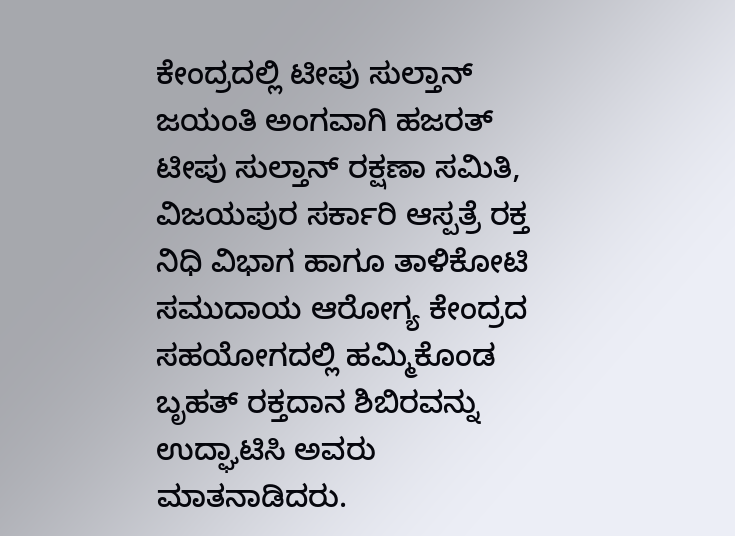ಕೇಂದ್ರದಲ್ಲಿ ಟೀಪು ಸುಲ್ತಾನ್ ಜಯಂತಿ ಅಂಗವಾಗಿ ಹಜರತ್ ಟೀಪು ಸುಲ್ತಾನ್ ರಕ್ಷಣಾ ಸಮಿತಿ, ವಿಜಯಪುರ ಸರ್ಕಾರಿ ಆಸ್ಪತ್ರೆ ರಕ್ತ ನಿಧಿ ವಿಭಾಗ ಹಾಗೂ ತಾಳಿಕೋಟಿ ಸಮುದಾಯ ಆರೋಗ್ಯ ಕೇಂದ್ರದ ಸಹಯೋಗದಲ್ಲಿ ಹಮ್ಮಿಕೊಂಡ ಬೃಹತ್ ರಕ್ತದಾನ ಶಿಬಿರವನ್ನು ಉದ್ಘಾಟಿಸಿ ಅವರು ಮಾತನಾಡಿದರು.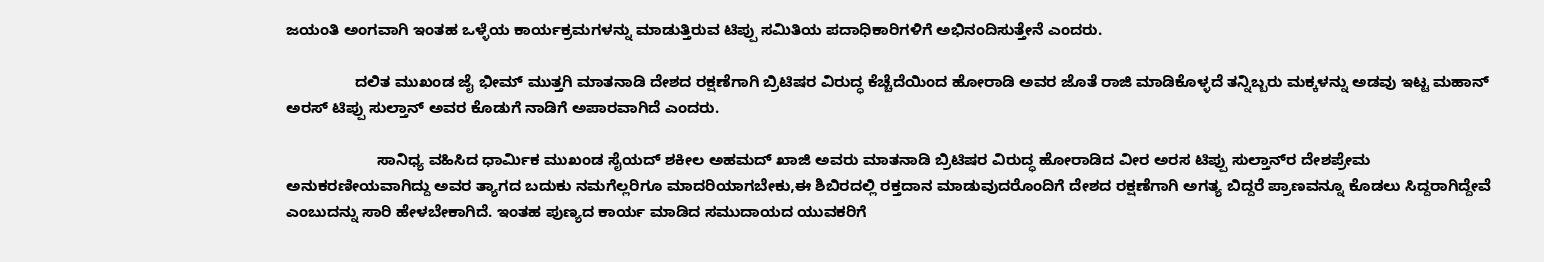ಜಯಂತಿ ಅಂಗವಾಗಿ ಇಂತಹ ಒಳ್ಳೆಯ ಕಾರ್ಯಕ್ರಮಗಳನ್ನು ಮಾಡುತ್ತಿರುವ ಟಿಪ್ಪು ಸಮಿತಿಯ ಪದಾಧಿಕಾರಿಗಳಿಗೆ ಅಭಿನಂದಿಸುತ್ತೇನೆ ಎಂದರು.

                ದಲಿತ ಮುಖಂಡ ಜೈ ಭೀಮ್ ಮುತ್ತಗಿ ಮಾತನಾಡಿ ದೇಶದ ರಕ್ಷಣೆಗಾಗಿ ಬ್ರಿಟಿಷರ ವಿರುದ್ಧ ಕೆಚ್ಚೆದೆಯಿಂದ ಹೋರಾಡಿ ಅವರ ಜೊತೆ ರಾಜಿ ಮಾಡಿಕೊಳ್ಳದೆ ತನ್ನಿಬ್ಬರು ಮಕ್ಕಳನ್ನು ಅಡವು ಇಟ್ಟ ಮಹಾನ್ ಅರಸ್ ಟಿಪ್ಪು ಸುಲ್ತಾನ್ ಅವರ ಕೊಡುಗೆ ನಾಡಿಗೆ ಅಪಾರವಾಗಿದೆ ಎಂದರು.

                     ಸಾನಿಧ್ಯ ವಹಿಸಿದ ಧಾರ್ಮಿಕ ಮುಖಂಡ ಸೈಯದ್ ಶಕೀಲ ಅಹಮದ್ ಖಾಜಿ ಅವರು ಮಾತನಾಡಿ ಬ್ರಿಟಿಷರ ವಿರುದ್ಧ ಹೋರಾಡಿದ ವೀರ ಅರಸ ಟಿಪ್ಪು ಸುಲ್ತಾನ್‌ರ ದೇಶಪ್ರೇಮ ಅನುಕರಣೀಯವಾಗಿದ್ದು ಅವರ ತ್ಯಾಗದ ಬದುಕು ನಮಗೆಲ್ಲರಿಗೂ ಮಾದರಿಯಾಗಬೇಕು,ಈ ಶಿಬಿರದಲ್ಲಿ ರಕ್ತದಾನ ಮಾಡುವುದರೊಂದಿಗೆ ದೇಶದ ರಕ್ಷಣೆಗಾಗಿ ಅಗತ್ಯ ಬಿದ್ದರೆ ಪ್ರಾಣವನ್ನೂ ಕೊಡಲು ಸಿದ್ದರಾಗಿದ್ದೇವೆ ಎಂಬುದನ್ನು ಸಾರಿ ಹೇಳಬೇಕಾಗಿದೆ. ಇಂತಹ ಪುಣ್ಯದ ಕಾರ್ಯ ಮಾಡಿದ ಸಮುದಾಯದ ಯುವಕರಿಗೆ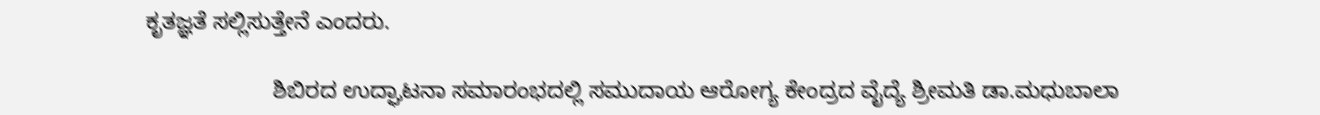ಕೃತಜ್ಞತೆ ಸಲ್ಲಿಸುತ್ತೇನೆ ಎಂದರು.

                    ಶಿಬಿರದ ಉದ್ಘಾಟನಾ ಸಮಾರಂಭದಲ್ಲಿ ಸಮುದಾಯ ಆರೋಗ್ಯ ಕೇಂದ್ರದ ವೈದ್ಯೆ ಶ್ರೀಮತಿ ಡಾ.ಮಧುಬಾಲಾ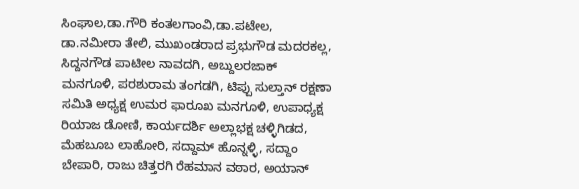ಸಿಂಘಾಲ,ಡಾ.ಗೌರಿ ಕಂತಲಗಾಂವಿ,ಡಾ.ಪಟೇಲ, ಡಾ.ನಮೀರಾ ತೇಲಿ, ಮುಖಂಡರಾದ ಪ್ರಭುಗೌಡ ಮದರಕಲ್ಲ, ಸಿದ್ದನಗೌಡ ಪಾಟೀಲ ನಾವದಗಿ, ಅಬ್ದುಲರಜಾಕ್ ಮನಗೂಳಿ, ಪರಶುರಾಮ ತಂಗಡಗಿ, ಟಿಪ್ಪು ಸುಲ್ತಾನ್ ರಕ್ಷಣಾ ಸಮಿತಿ ಅಧ್ಯಕ್ಷ ಉಮರ ಫಾರೂಖ ಮನಗೂಳಿ, ಉಪಾಧ್ಯಕ್ಷ ರಿಯಾಜ ಡೋಣಿ, ಕಾರ್ಯದರ್ಶಿ ಅಲ್ಲಾಭಕ್ಷ ಚಳ್ಳಿಗಿಡದ, ಮೆಹಬೂಬ ಲಾಹೋರಿ, ಸದ್ದಾಮ್ ಹೊನ್ನಳ್ಳಿ, ಸದ್ದಾಂ ಬೇಪಾರಿ, ರಾಜು ಚಿತ್ತರಗಿ ರೆಹಮಾನ ವಠಾರ, ಅಯಾನ್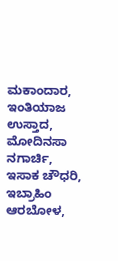ಮಕಾಂದಾರ, ಇಂತಿಯಾಜ ಉಸ್ತಾದ, ಮೋದಿನಸಾ ನಗಾರ್ಚಿ, ಇಸಾಕ ಚೌಧರಿ, ಇಬ್ರಾಹಿಂ ಆರಬೋಳ,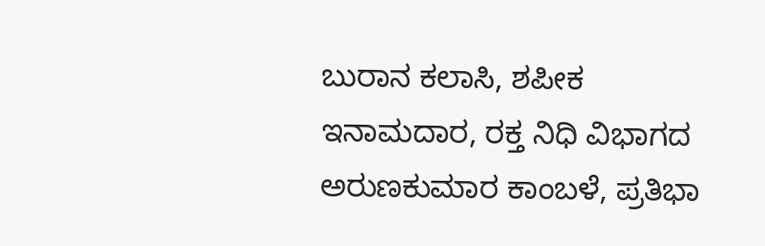ಬುರಾನ ಕಲಾಸಿ, ಶಪೀಕ ಇನಾಮದಾರ, ರಕ್ತ ನಿಧಿ ವಿಭಾಗದ ಅರುಣಕುಮಾರ ಕಾಂಬಳೆ, ಪ್ರತಿಭಾ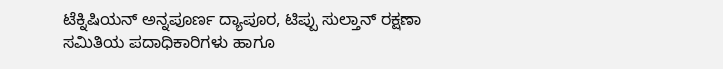ಟೆಕ್ನಿಷಿಯನ್ ಅನ್ನಪೂರ್ಣ ದ್ಯಾಪೂರ, ಟಿಪ್ಪು ಸುಲ್ತಾನ್ ರಕ್ಷಣಾ ಸಮಿತಿಯ ಪದಾಧಿಕಾರಿಗಳು ಹಾಗೂ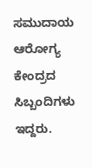ಸಮುದಾಯ ಆರೋಗ್ಯ ಕೇಂದ್ರದ ಸಿಬ್ಬಂದಿಗಳು ಇದ್ದರು.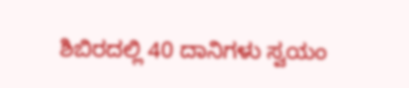ಶಿಬಿರದಲ್ಲಿ 40 ದಾನಿಗಳು ಸ್ವಯಂ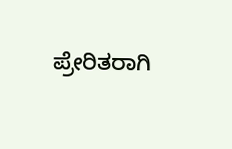ಪ್ರೇರಿತರಾಗಿ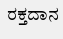ರಕ್ತದಾನ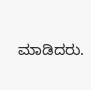ಮಾಡಿದರು.